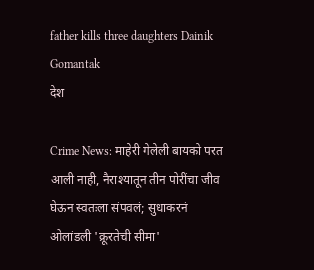father kills three daughters Dainik Gomantak
देश

Crime News: माहेरी गेलेली बायको परत आली नाही, नैराश्यातून तीन पोरींचा जीव घेऊन स्वतःला संपवलं; सुधाकरनं ओलांडली 'क्रूरतेची सीमा'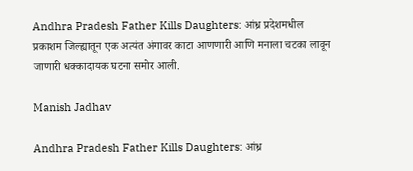Andhra Pradesh Father Kills Daughters: आंध्र प्रदेशमधील प्रकाशम जिल्ह्यातून एक अत्यंत अंगावर काटा आणणारी आणि मनाला चटका लावून जाणारी धक्कादायक घटना समोर आली.

Manish Jadhav

Andhra Pradesh Father Kills Daughters: आंध्र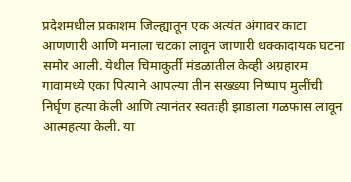प्रदेशमधील प्रकाशम जिल्ह्यातून एक अत्यंत अंगावर काटा आणणारी आणि मनाला चटका लावून जाणारी धक्कादायक घटना समोर आली. येथील चिमाकुर्ती मंडळातील केव्ही अग्रहारम गावामध्ये एका पित्याने आपल्या तीन सख्ख्या निष्पाप मुलींची निर्घृण हत्या केली आणि त्यानंतर स्वतःही झाडाला गळफास लावून आत्महत्या केली. या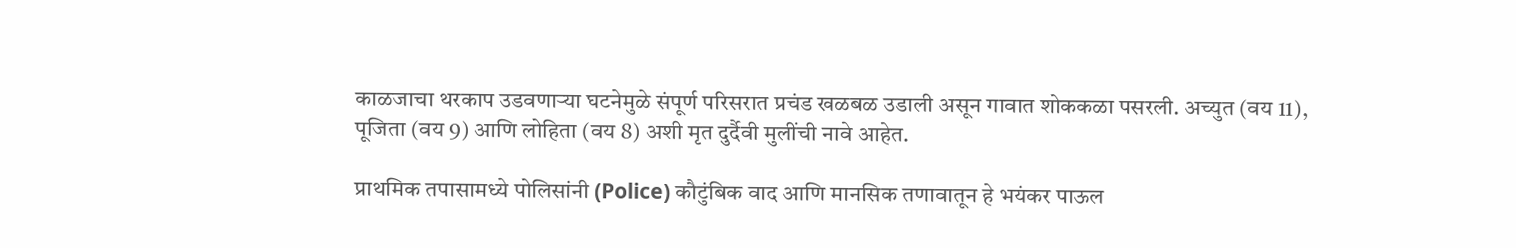काळजाचा थरकाप उडवणाऱ्या घटनेमुळे संपूर्ण परिसरात प्रचंड खळबळ उडाली असून गावात शोककळा पसरली. अच्युत (वय 11), पूजिता (वय 9) आणि लोहिता (वय 8) अशी मृत दुर्दैवी मुलींची नावे आहेत.

प्राथमिक तपासामध्ये पोलिसांनी (Police) कौटुंबिक वाद आणि मानसिक तणावातून हे भयंकर पाऊल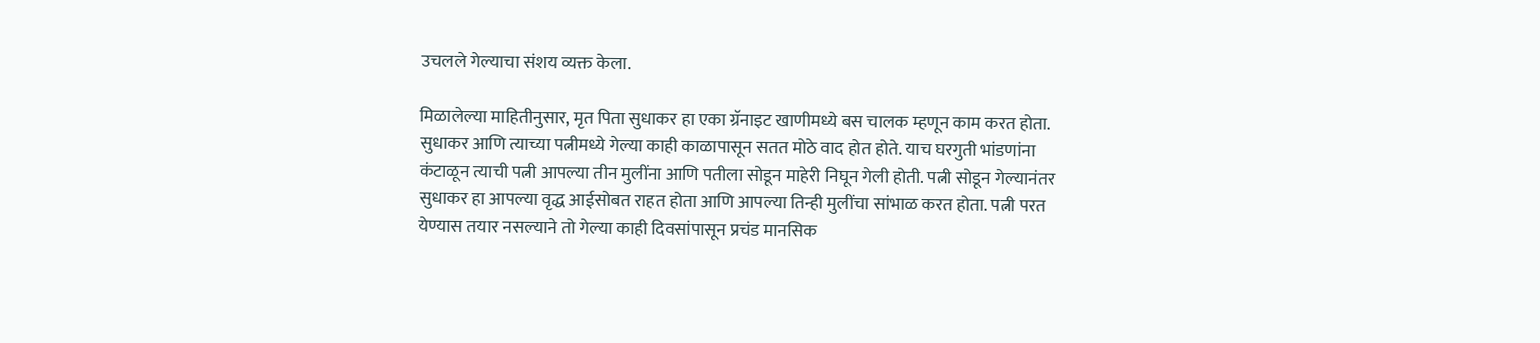उचलले गेल्याचा संशय व्यक्त केला.

मिळालेल्या माहितीनुसार, मृत पिता सुधाकर हा एका ग्रॅनाइट खाणीमध्ये बस चालक म्हणून काम करत होता. सुधाकर आणि त्याच्या पत्नीमध्ये गेल्या काही काळापासून सतत मोठे वाद होत होते. याच घरगुती भांडणांना कंटाळून त्याची पत्नी आपल्या तीन मुलींना आणि पतीला सोडून माहेरी निघून गेली होती. पत्नी सोडून गेल्यानंतर सुधाकर हा आपल्या वृद्ध आईसोबत राहत होता आणि आपल्या तिन्ही मुलींचा सांभाळ करत होता. पत्नी परत येण्यास तयार नसल्याने तो गेल्या काही दिवसांपासून प्रचंड मानसिक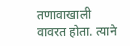तणावाखाली वावरत होता. त्याने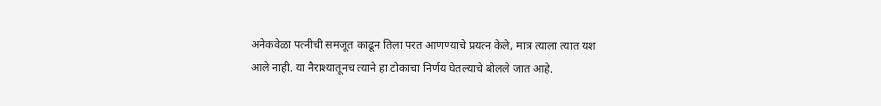अनेकवेळा पत्नीची समजूत काढून तिला परत आणण्याचे प्रयत्न केले, मात्र त्याला त्यात यश आले नाही. या नैराश्यातूनच त्याने हा टोकाचा निर्णय घेतल्याचे बोलले जात आहे.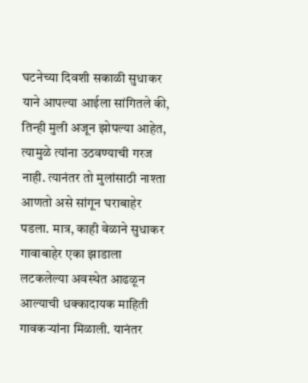घटनेच्या दिवशी सकाळी सुधाकर याने आपल्या आईला सांगितले की, तिन्ही मुली अजून झोपल्या आहेत, त्यामुळे त्यांना उठवण्याची गरज नाही. त्यानंतर तो मुलांसाठी नाश्ता आणतो असे सांगून घराबाहेर पडला. मात्र, काही वेळाने सुधाकर गावाबाहेर एका झाडाला लटकलेल्या अवस्थेत आढळून आल्याची धक्कादायक माहिती गावकऱ्यांना मिळाली. यानंतर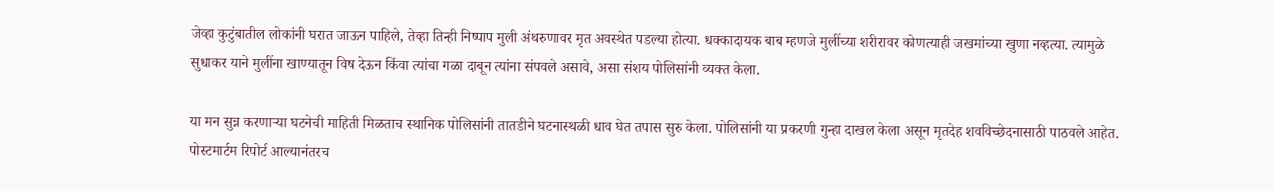जेव्हा कुटुंबातील लोकांनी घरात जाऊन पाहिले, तेव्हा तिन्ही निष्पाप मुली अंथरुणावर मृत अवस्थेत पडल्या होत्या. धक्कादायक बाब म्हणजे मुलींच्या शरीरावर कोणत्याही जखमांच्या खुणा नव्हत्या. त्यामुळे सुधाकर याने मुलींना खाण्यातून विष देऊन किंवा त्यांचा गळा दाबून त्यांना संपवले असावे, असा संशय पोलिसांनी व्यक्त केला.

या मन सुन्न करणाऱ्या घटनेची माहिती मिळताच स्थानिक पोलिसांनी तातडीने घटनास्थळी धाव घेत तपास सुरु केला. पोलिसांनी या प्रकरणी गुन्हा दाखल केला असून मृतदेह शवविच्छेदनासाठी पाठवले आहेत. पोस्टमार्टम रिपोर्ट आल्यानंतरच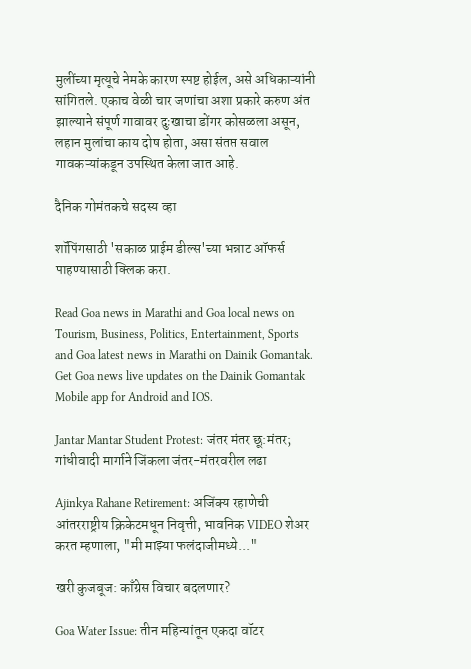मुलींच्या मृत्यूचे नेमके कारण स्पष्ट होईल, असे अधिकाऱ्यांनी सांगितले. एकाच वेळी चार जणांचा अशा प्रकारे करुण अंत झाल्याने संपूर्ण गावावर दुःखाचा डोंगर कोसळला असून, लहान मुलांचा काय दोष होता, असा संतप्त सवाल गावकऱ्यांकडून उपस्थित केला जात आहे.

दैनिक गोमंतकचे सदस्य व्हा

शॉपिंगसाठी 'सकाळ प्राईम डील्स'च्या भन्नाट ऑफर्स पाहण्यासाठी क्लिक करा.

Read Goa news in Marathi and Goa local news on Tourism, Business, Politics, Entertainment, Sports and Goa latest news in Marathi on Dainik Gomantak. Get Goa news live updates on the Dainik Gomantak Mobile app for Android and IOS.

Jantar Mantar Student Protest: जंतर मंतर छू:मंतर; गांधीवादी मार्गाने जिंकला जंतर-मंतरवरील लढा

Ajinkya Rahane Retirement: अजिंक्य रहाणेची आंतरराष्ट्रीय क्रिकेटमधून निवृत्ती, भावनिक VIDEO शेअर करत म्हणाला, "मी माझ्या फलंदाजीमध्ये..."

खरी कुजबूज: काँग्रेस विचार बदलणार?

Goa Water Issue: तीन महिन्यांतून एकदा वॉटर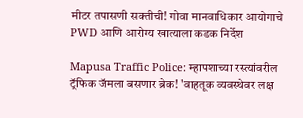मीटर तपासणी सक्तीची! गोवा मानवाधिकार आयोगाचे PWD आणि आरोग्य खात्याला कडक निर्देश

Mapusa Traffic Police: म्हापशाच्या रस्त्यांवरील ट्रॅफिक जॅमला बसणार ब्रेक! 'वाहतूक व्यवस्थेवर लक्ष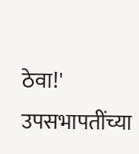ठेवा!' उपसभापतींच्या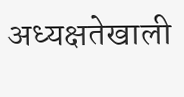अध्यक्षतेखाली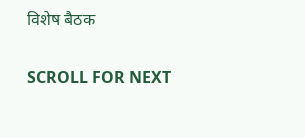विशेष बैठक

SCROLL FOR NEXT